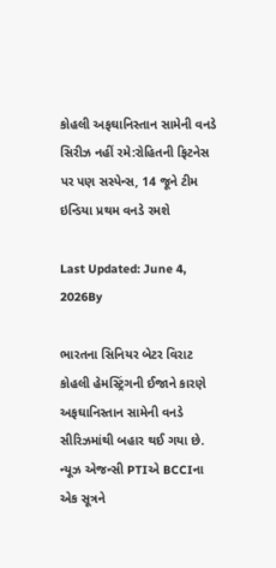કોહલી અફઘાનિસ્તાન સામેની વનડે સિરીઝ નહીં રમે:રોહિતની ફિટનેસ પર પણ સસ્પેન્સ, 14 જૂને ટીમ ઇન્ડિયા પ્રથમ વનડે રમશે

Last Updated: June 4, 2026By

ભારતના સિનિયર બેટર વિરાટ કોહલી હેમસ્ટ્રિંગની ઈજાને કારણે અફઘાનિસ્તાન સામેની વનડે સીરિઝમાંથી બહાર થઈ ગયા છે. ન્યૂઝ એજન્સી PTIએ BCCIના એક સૂત્રને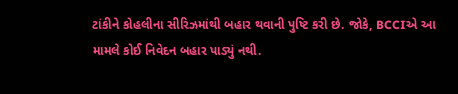ટાંકીને કોહલીના સીરિઝમાંથી બહાર થવાની પુષ્ટિ કરી છે. જોકે, BCCIએ આ મામલે કોઈ નિવેદન બહાર પાડ્યું નથી.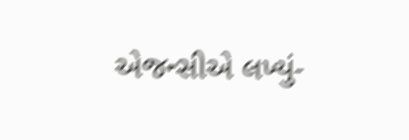એજન્સીએ લખ્યું-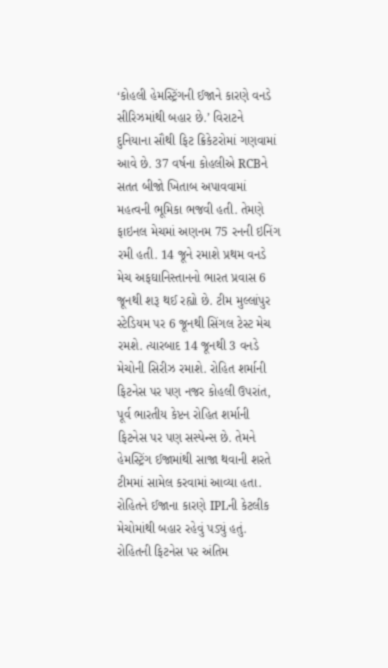‘કોહલી હેમસ્ટ્રિંગની ઈજાને કારણે વનડે સીરિઝમાંથી બહાર છે.’ વિરાટને દુનિયાના સૌથી ફિટ ક્રિકેટરોમાં ગણવામાં આવે છે. 37 વર્ષના કોહલીએ RCBને સતત બીજો ખિતાબ અપાવવામાં મહત્વની ભૂમિકા ભજવી હતી. તેમણે ફાઇનલ મેચમાં અણનમ 75 રનની ઇનિંગ રમી હતી. 14 જૂને રમાશે પ્રથમ વનડે મેચ અફઘાનિસ્તાનનો ભારત પ્રવાસ 6 જૂનથી શરૂ થઈ રહ્યો છે. ટીમ મુલ્લાંપુર સ્ટેડિયમ પર 6 જૂનથી સિંગલ ટેસ્ટ મેચ રમશે. ત્યારબાદ 14 જૂનથી 3 વનડે મેચોની સિરીઝ રમાશે. રોહિત શર્માની ફિટનેસ પર પણ નજર કોહલી ઉપરાંત, પૂર્વ ભારતીય કેપ્ટન રોહિત શર્માની ફિટનેસ પર પણ સસ્પેન્સ છે. તેમને હેમસ્ટ્રિંગ ઈજામાંથી સાજા થવાની શરતે ટીમમાં સામેલ કરવામાં આવ્યા હતા. રોહિતને ઈજાના કારણે IPLની કેટલીક મેચોમાંથી બહાર રહેવું પડ્યું હતું. રોહિતની ફિટનેસ પર અંતિમ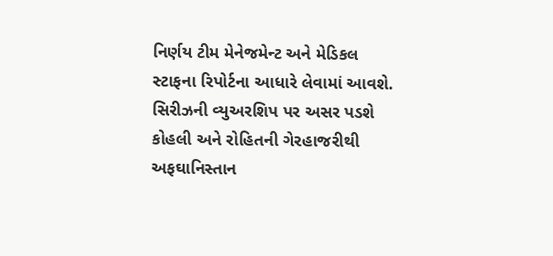નિર્ણય ટીમ મેનેજમેન્ટ અને મેડિકલ સ્ટાફના રિપોર્ટના આધારે લેવામાં આવશે. સિરીઝની વ્યુઅરશિપ પર અસર પડશે કોહલી અને રોહિતની ગેરહાજરીથી અફઘાનિસ્તાન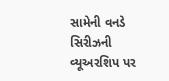સામેની વનડે સિરીઝની વ્યૂઅરશિપ પર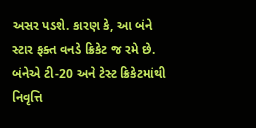અસર પડશે. કારણ કે, આ બંને સ્ટાર ફક્ત વનડે ક્રિકેટ જ રમે છે. બંનેએ ટી-20 અને ટેસ્ટ ક્રિકેટમાંથી નિવૃત્તિ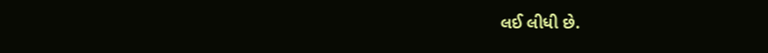લઈ લીધી છે.